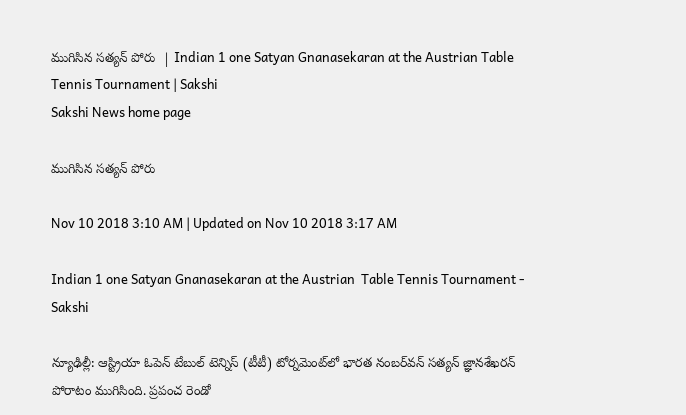ముగిసిన సత్యన్‌ పోరు  | Indian 1 one Satyan Gnanasekaran at the Austrian Table Tennis Tournament | Sakshi
Sakshi News home page

ముగిసిన సత్యన్‌ పోరు

Nov 10 2018 3:10 AM | Updated on Nov 10 2018 3:17 AM

Indian 1 one Satyan Gnanasekaran at the Austrian  Table Tennis Tournament - Sakshi

న్యూఢిల్లీ: ఆస్ట్రియా ఓపెన్‌ టేబుల్‌ టెన్నిస్‌ (టీటీ) టోర్నమెంట్‌లో భారత నంబర్‌వన్‌ సత్యన్‌ జ్ఞానశేఖరన్‌ పోరాటం ముగిసింది. ప్రపంచ రెండో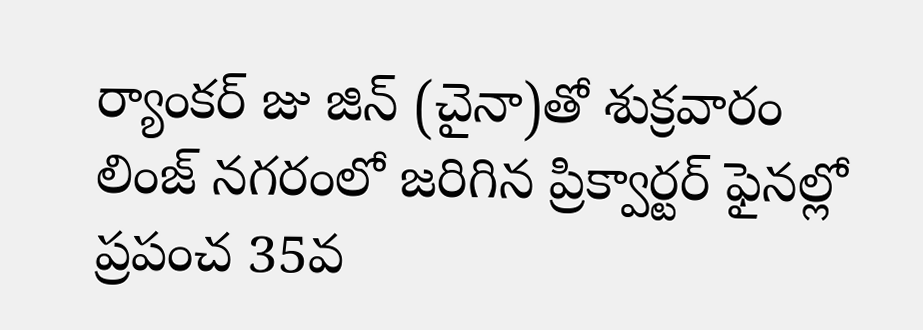ర్యాంకర్‌ జు జిన్‌ (చైనా)తో శుక్రవారం లింజ్‌ నగరంలో జరిగిన ప్రిక్వార్టర్‌ ఫైనల్లో ప్రపంచ 35వ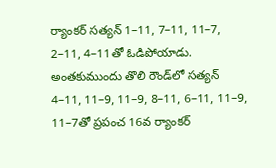ర్యాంకర్‌ సత్యన్‌ 1–11, 7–11, 11–7, 2–11, 4–11తో ఓడిపోయాడు. అంతకుముందు తొలి రౌండ్‌లో సత్యన్‌ 4–11, 11–9, 11–9, 8–11, 6–11, 11–9, 11–7తో ప్రపంచ 16వ ర్యాంకర్‌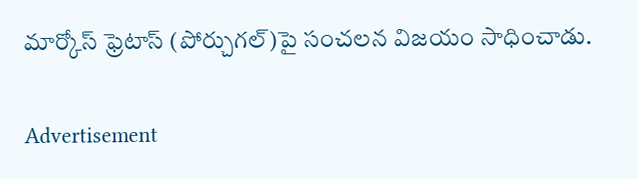మార్కోస్‌ ఫ్రెటాస్‌ (పోర్చుగల్‌)పై సంచలన విజయం సాధించాడు.

Advertisement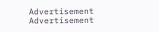Advertisement
Advertisement